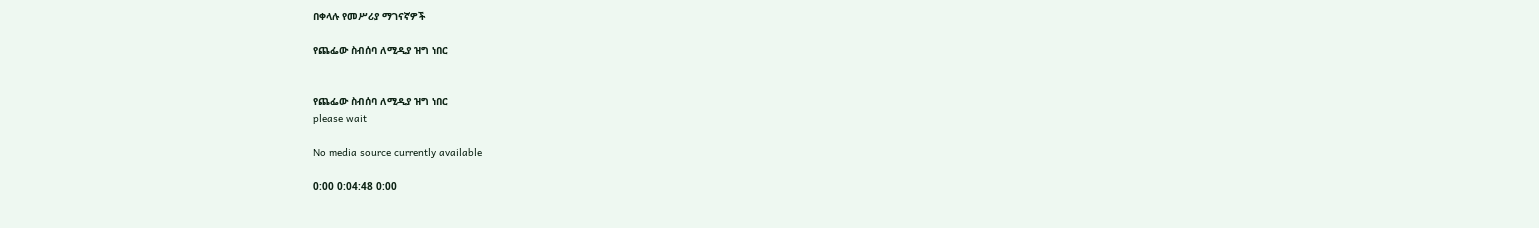በቀላሉ የመሥሪያ ማገናኛዎች

የጨፌው ስብሰባ ለሚዲያ ዝግ ነበር


የጨፌው ስብሰባ ለሚዲያ ዝግ ነበር
please wait

No media source currently available

0:00 0:04:48 0:00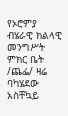የኦሮምያ ብሄራዊ ክልላዊ መንግሥት ምክር ቤት /ጨፌ/ ዛሬ ባካሄደው አስቸኳይ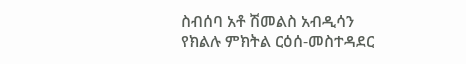ስብሰባ አቶ ሽመልስ አብዲሳን የክልሉ ምክትል ርዕሰ-መስተዳደር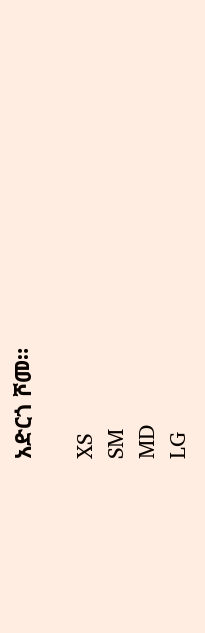አድርጎ ሾመ።

XS
SM
MD
LG